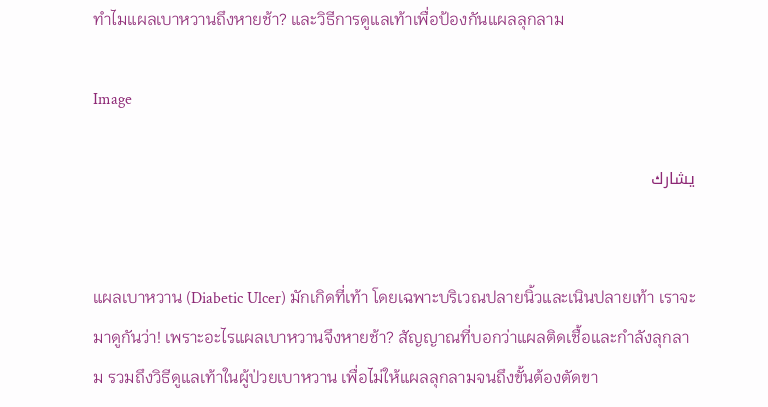ทำไมแผลเบาหวานถึงหายช้า? และวิธีการดูแลเท้าเพื่อป้องกันแผลลุกลาม

Image

يشارك


แผลเบาหวาน (Diabetic Ulcer) มักเกิดที่เท้า โดยเฉพาะบริเวณปลายนิ้วและเนินปลายเท้า เราจะมาดูกันว่า! เพราะอะไรแผลเบาหวานจึงหายช้า? สัญญาณที่บอกว่าแผลติดเชื้อและกำลังลุกลาม รวมถึงวิธีดูแลเท้าในผู้ป่วยเบาหวาน เพื่อไม่ให้แผลลุกลามจนถึงขั้นต้องตัดขา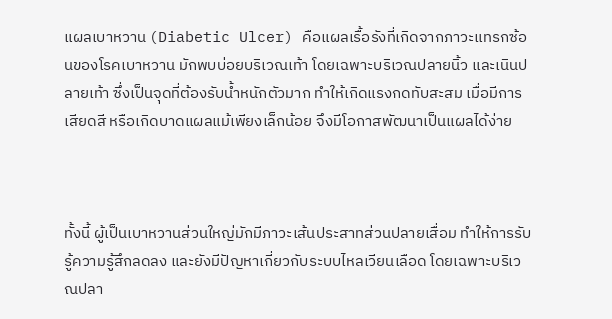แผลเบาหวาน (Diabetic Ulcer) คือแผลเรื้อรังที่เกิดจากภาวะแทรกซ้อนของโรคเบาหวาน มักพบบ่อยบริเวณเท้า โดยเฉพาะบริเวณปลายนิ้ว และเนินปลายเท้า ซึ่งเป็นจุดที่ต้องรับน้ำหนักตัวมาก ทำให้เกิดแรงกดทับสะสม เมื่อมีการเสียดสี หรือเกิดบาดแผลแม้เพียงเล็กน้อย จึงมีโอกาสพัฒนาเป็นแผลได้ง่าย



ทั้งนี้ ผู้เป็นเบาหวานส่วนใหญ่มักมีภาวะเส้นประสาทส่วนปลายเสื่อม ทำให้การรับรู้ความรู้สึกลดลง และยังมีปัญหาเกี่ยวกับระบบไหลเวียนเลือด โดยเฉพาะบริเวณปลา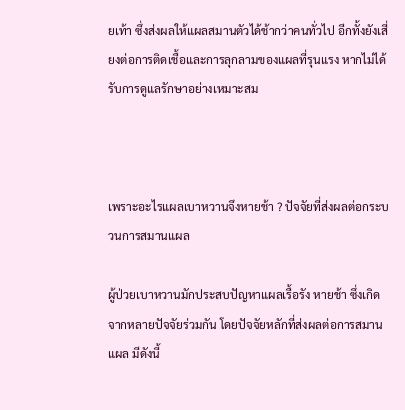ยเท้า ซึ่งส่งผลให้แผลสมานตัวได้ช้ากว่าคนทั่วไป อีกทั้งยังเสี่ยงต่อการติดเชื้อและการลุกลามของแผลที่รุนแรง หากไม่ได้รับการดูแลรักษาอย่างเหมาะสม



เพราะอะไรแผลเบาหวานจึงหายช้า ? ปัจจัยที่ส่งผลต่อกระบวนการสมานแผล

ผู้ป่วยเบาหวานมักประสบปัญหาแผลเรื้อรัง หายช้า ซึ่งเกิดจากหลายปัจจัยร่วมกัน โดยปัจจัยหลักที่ส่งผลต่อการสมานแผล มีดังนี้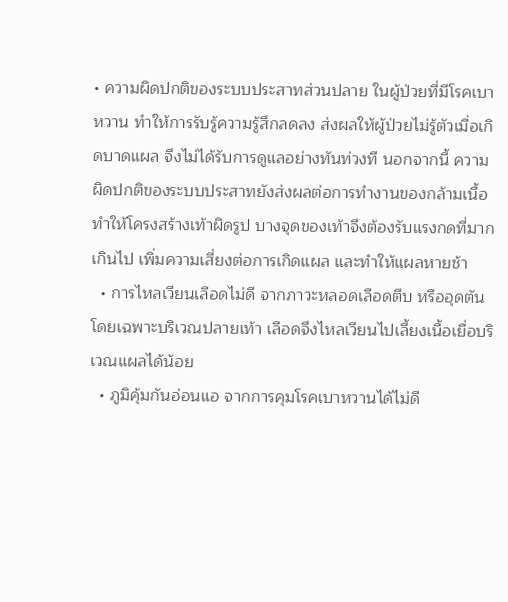• ความผิดปกติของระบบประสาทส่วนปลาย ในผู้ป่วยที่มีโรคเบาหวาน ทำให้การรับรู้ความรู้สึกลดลง ส่งผลให้ผู้ป่วยไม่รู้ตัวเมื่อเกิดบาดแผล จึงไม่ได้รับการดูแลอย่างทันท่วงที นอกจากนี้ ความผิดปกติของระบบประสาทยังส่งผลต่อการทำงานของกล้ามเนื้อ ทำให้โครงสร้างเท้าผิดรูป บางจุดของเท้าจึงต้องรับแรงกดที่มากเกินไป เพิ่มความเสี่ยงต่อการเกิดแผล และทำให้แผลหายช้า
  • การไหลเวียนเลือดไม่ดี จากภาวะหลอดเลือดตีบ หรืออุดตัน โดยเฉพาะบริเวณปลายเท้า เลือดจึงไหลเวียนไปเลี้ยงเนื้อเยื่อบริเวณแผลได้น้อย
  • ภูมิคุ้มกันอ่อนแอ จากการคุมโรคเบาหวานได้ไม่ดี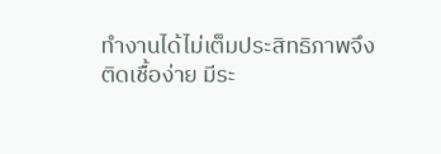ทำงานได้ไม่เต็มประสิทธิภาพจึงติดเชื้อง่าย มีระ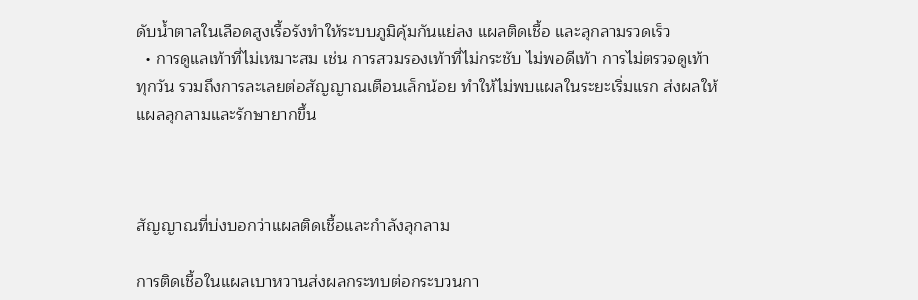ดับน้ำตาลในเลือดสูงเรื้อรังทำให้ระบบภูมิคุ้มกันแย่ลง แผลติดเชื้อ และลุกลามรวดเร็ว
  • การดูแลเท้าที่ไม่เหมาะสม เช่น การสวมรองเท้าที่ไม่กระชับ ไม่พอดีเท้า การไม่ตรวจดูเท้าทุกวัน รวมถึงการละเลยต่อสัญญาณเตือนเล็กน้อย ทำให้ไม่พบแผลในระยะเริ่มแรก ส่งผลให้แผลลุกลามและรักษายากขึ้น



สัญญาณที่บ่งบอกว่าแผลติดเชื้อและกำลังลุกลาม

การติดเชื้อในแผลเบาหวานส่งผลกระทบต่อกระบวนกา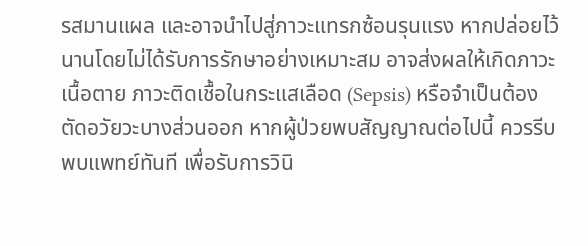รสมานแผล และอาจนำไปสู่ภาวะแทรกซ้อนรุนแรง หากปล่อยไว้นานโดยไม่ได้รับการรักษาอย่างเหมาะสม อาจส่งผลให้เกิดภาวะเนื้อตาย ภาวะติดเชื้อในกระแสเลือด (Sepsis) หรือจำเป็นต้องตัดอวัยวะบางส่วนออก หากผู้ป่วยพบสัญญาณต่อไปนี้ ควรรีบพบแพทย์ทันที เพื่อรับการวินิ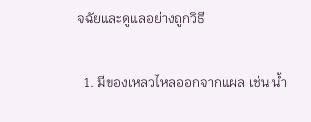จฉัยและดูแลอย่างถูกวิธี

  1. มีของเหลวไหลออกจากแผล เช่น น้ำ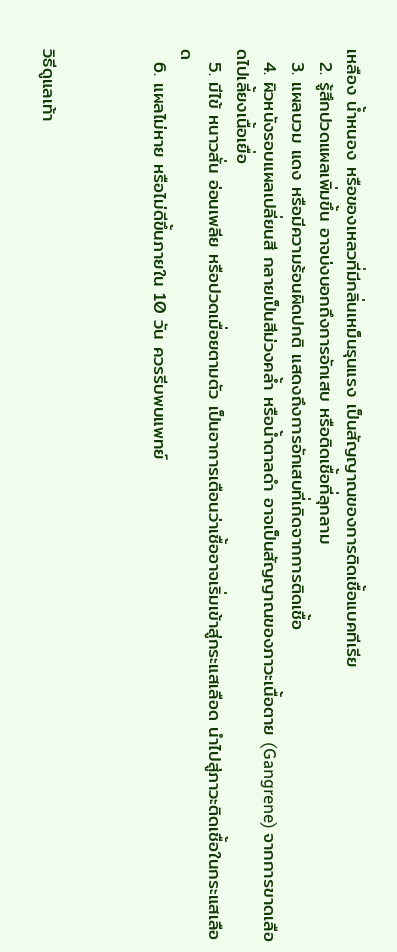เหลือง น้ำหนอง หรือของเหลวที่มีกลิ่นเหม็นรุนแรง เป็นสัญญาณของการติดเชื้อแบคทีเรีย
  2. รู้สึกปวดแผลเพิ่มขึ้น อาจบ่งบอกถึงการอักเสบ หรือติดเชื้อที่ลุกลาม
  3. แผลบวม แดง หรือมีความร้อนผิดปกติ แสดงถึงการอักเสบที่เกิดจากการติดเชื้อ
  4. ผิวหนังรอบแผลเปลี่ยนสี กลายเป็นสีม่วงคล้ำ หรือน้ำตาลดำ อาจเป็นสัญญาณของภาวะเนื้อตาย (Gangrene) จากการขาดเลือดไปเลี้ยงเนื้อเยื่อ
  5. มีไข้ หนาวสั่น อ่อนเพลีย หรือปวดเมื่อยตามตัว เป็นอาการเตือนว่าเชื้ออาจเริ่มเข้าสู่กระแสเลือด นำไปสู่ภาวะติดเชื้อในกระแสเลือด
  6. แผลไม่หาย หรือไม่ดีขึ้นภายใน 10 วัน ควรรีบพบแพทย์



วิธีดูแลเท้า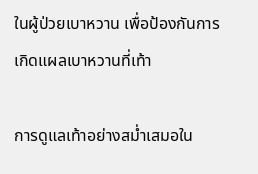ในผู้ป่วยเบาหวาน เพื่อป้องกันการเกิดแผลเบาหวานที่เท้า

การดูแลเท้าอย่างสม่ำเสมอใน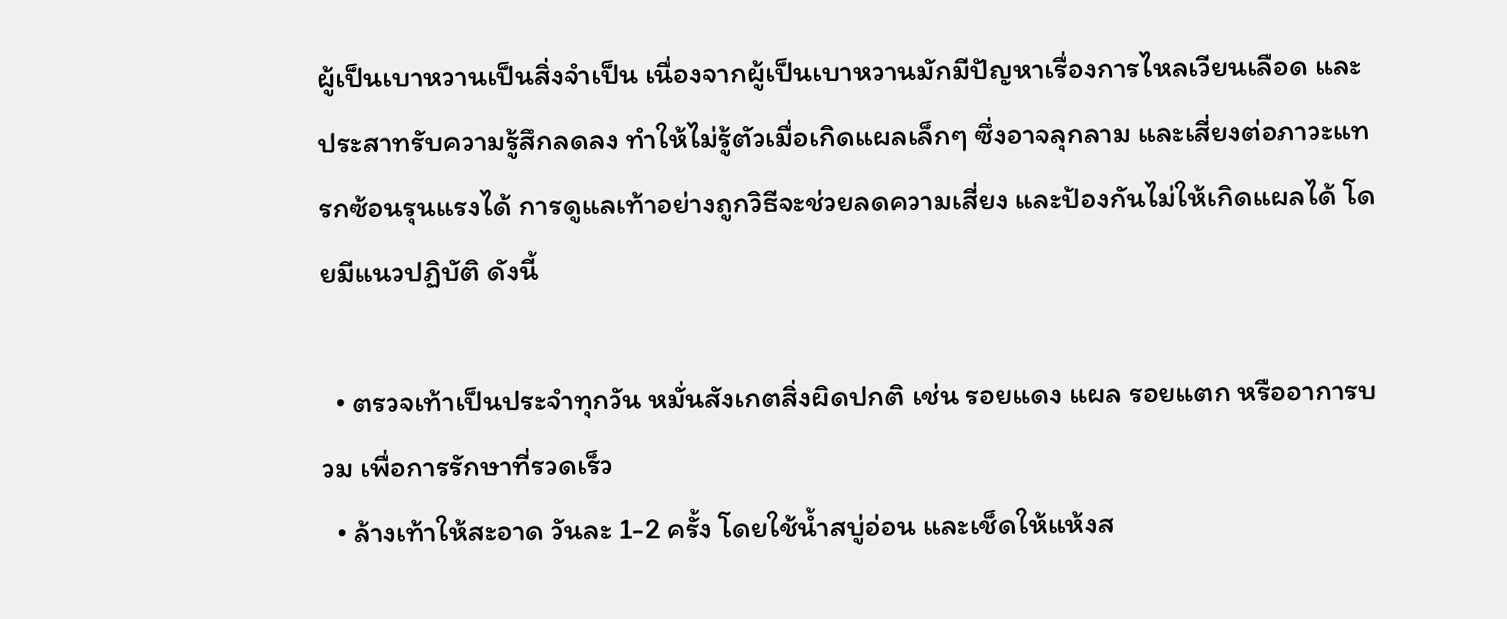ผู้เป็นเบาหวานเป็นสิ่งจำเป็น เนื่องจากผู้เป็นเบาหวานมักมีปัญหาเรื่องการไหลเวียนเลือด และประสาทรับความรู้สึกลดลง ทำให้ไม่รู้ตัวเมื่อเกิดแผลเล็กๆ ซึ่งอาจลุกลาม และเสี่ยงต่อภาวะแทรกซ้อนรุนแรงได้ การดูแลเท้าอย่างถูกวิธีจะช่วยลดความเสี่ยง และป้องกันไม่ให้เกิดแผลได้ โดยมีแนวปฏิบัติ ดังนี้

  • ตรวจเท้าเป็นประจำทุกวัน หมั่นสังเกตสิ่งผิดปกติ เช่น รอยแดง แผล รอยแตก หรืออาการบวม เพื่อการรักษาที่รวดเร็ว
  • ล้างเท้าให้สะอาด วันละ 1-2 ครั้ง โดยใช้น้ำสบู่อ่อน และเช็ดให้แห้งส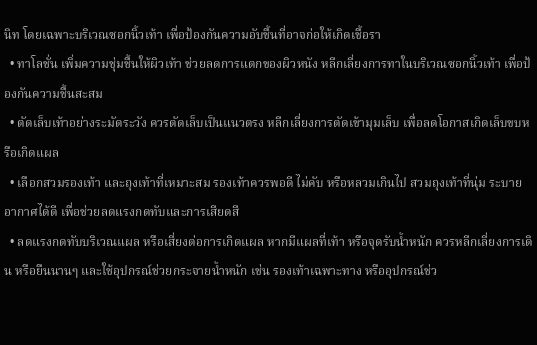นิท โดยเฉพาะบริเวณซอกนิ้วเท้า เพื่อป้องกันความอับชื้นที่อาจก่อให้เกิดเชื้อรา
  • ทาโลชั่น เพิ่มความชุ่มชื้นให้ผิวเท้า ช่วยลดการแตกของผิวหนัง หลีกเลี่ยงการทาในบริเวณซอกนิ้วเท้า เพื่อป้องกันความชื้นสะสม
  • ตัดเล็บเท้าอย่างระมัดระวัง ควรตัดเล็บเป็นแนวตรง หลีกเลี่ยงการตัดเข้ามุมเล็บ เพื่อลดโอกาสเกิดเล็บขบหรือเกิดแผล
  • เลือกสวมรองเท้า และถุงเท้าที่เหมาะสม รองเท้าควรพอดี ไม่คับ หรือหลวมเกินไป สวมถุงเท้าที่นุ่ม ระบายอากาศได้ดี เพื่อช่วยลดแรงกดทับและการเสียดสี
  • ลดแรงกดทับบริเวณแผล หรือเสี่ยงต่อการเกิดแผล หากมีแผลที่เท้า หรือจุดรับน้ำหนัก ควรหลีกเลี่ยงการเดิน หรือยืนนานๆ และใช้อุปกรณ์ช่วยกระจายน้ำหนัก เช่น รองเท้าเฉพาะทาง หรืออุปกรณ์ช่ว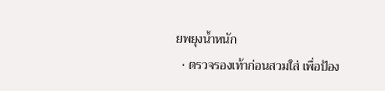ยพยุงน้ำหนัก
  • ตรวจรองเท้าก่อนสวมใส่ เพื่อป้อง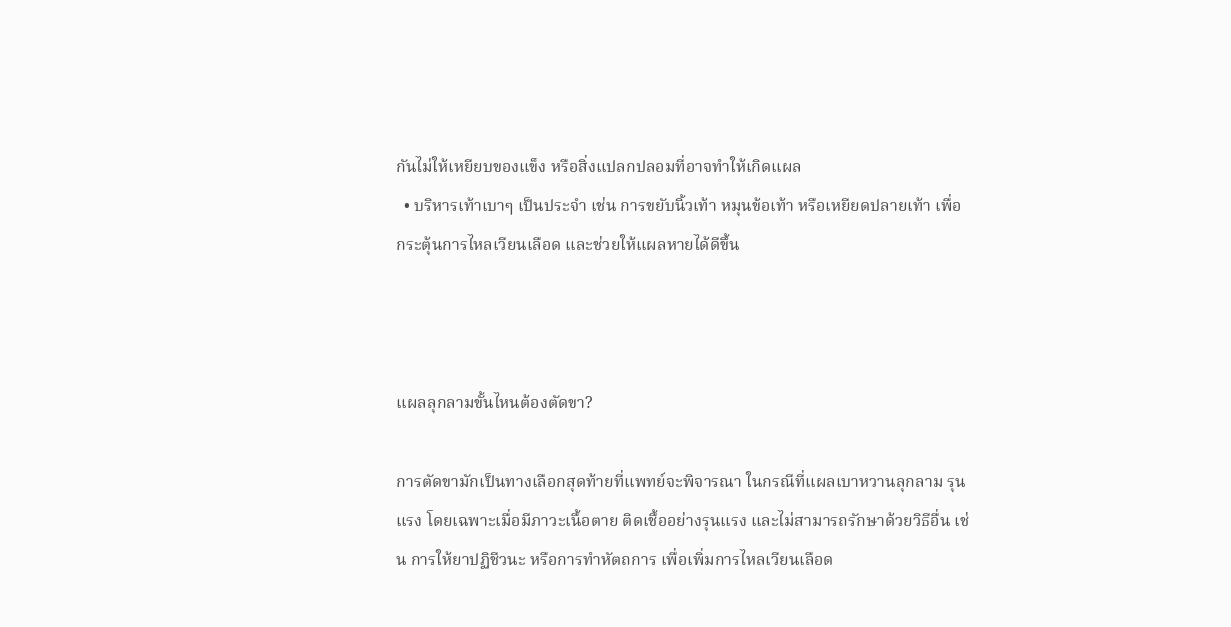กันไม่ให้เหยียบของแข็ง หรือสิ่งแปลกปลอมที่อาจทำให้เกิดแผล
  • บริหารเท้าเบาๆ เป็นประจำ เช่น การขยับนิ้วเท้า หมุนข้อเท้า หรือเหยียดปลายเท้า เพื่อกระตุ้นการไหลเวียนเลือด และช่วยให้แผลหายได้ดีขึ้น



แผลลุกลามขั้นไหนต้องตัดขา?

การตัดขามักเป็นทางเลือกสุดท้ายที่แพทย์จะพิจารณา ในกรณีที่แผลเบาหวานลุกลาม รุนแรง โดยเฉพาะเมื่อมีภาวะเนื้อตาย ติดเชื้ออย่างรุนแรง และไม่สามารถรักษาด้วยวิธีอื่น เช่น การให้ยาปฏิชีวนะ หรือการทำหัตถการ เพื่อเพิ่มการไหลเวียนเลือด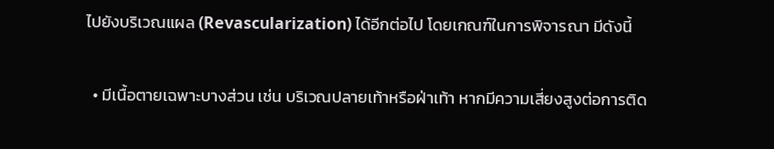ไปยังบริเวณแผล (Revascularization) ได้อีกต่อไป โดยเกณฑ์ในการพิจารณา มีดังนี้

  • มีเนื้อตายเฉพาะบางส่วน เช่น บริเวณปลายเท้าหรือฝ่าเท้า หากมีความเสี่ยงสูงต่อการติด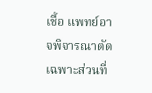เชื้อ แพทย์อาจพิจารณาตัดเฉพาะส่วนที่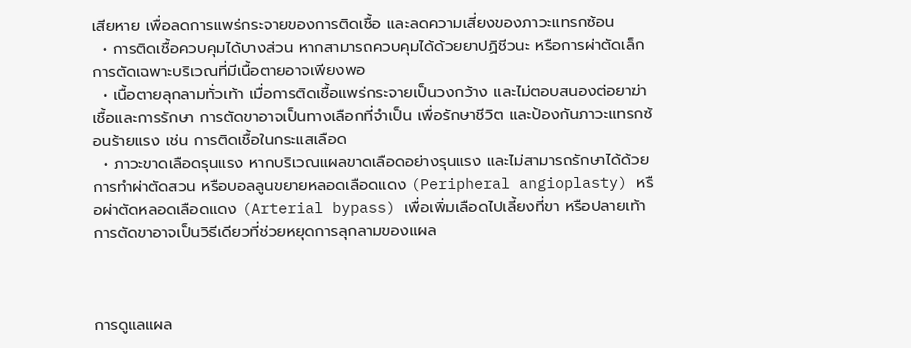เสียหาย เพื่อลดการแพร่กระจายของการติดเชื้อ และลดความเสี่ยงของภาวะแทรกซ้อน
  • การติดเชื้อควบคุมได้บางส่วน หากสามารถควบคุมได้ด้วยยาปฏิชีวนะ หรือการผ่าตัดเล็ก การตัดเฉพาะบริเวณที่มีเนื้อตายอาจเพียงพอ
  • เนื้อตายลุกลามทั่วเท้า เมื่อการติดเชื้อแพร่กระจายเป็นวงกว้าง และไม่ตอบสนองต่อยาฆ่าเชื้อและการรักษา การตัดขาอาจเป็นทางเลือกที่จำเป็น เพื่อรักษาชีวิต และป้องกันภาวะแทรกซ้อนร้ายแรง เช่น การติดเชื้อในกระแสเลือด
  • ภาวะขาดเลือดรุนแรง หากบริเวณแผลขาดเลือดอย่างรุนแรง และไม่สามารถรักษาได้ด้วยการทำผ่าตัดสวน หรือบอลลูนขยายหลอดเลือดแดง (Peripheral angioplasty) หรือผ่าตัดหลอดเลือดแดง (Arterial bypass) เพื่อเพิ่มเลือดไปเลี้ยงที่ขา หรือปลายเท้า การตัดขาอาจเป็นวิธีเดียวที่ช่วยหยุดการลุกลามของแผล



การดูแลแผล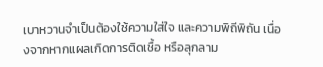เบาหวานจำเป็นต้องใช้ความใส่ใจ และความพิถีพิถัน เนื่องจากหากแผลเกิดการติดเชื้อ หรือลุกลาม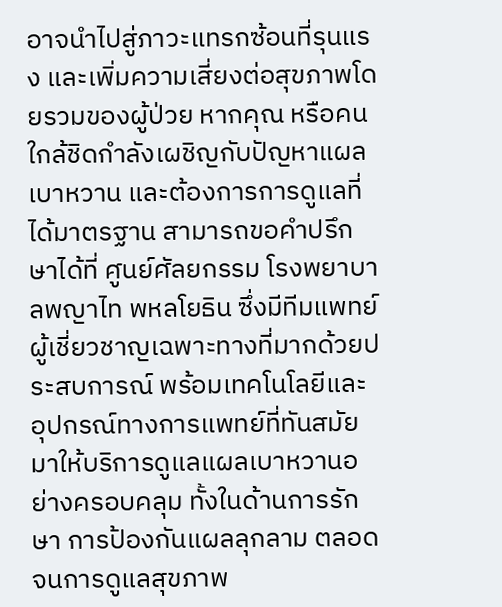อาจนำไปสู่ภาวะแทรกซ้อนที่รุนแรง และเพิ่มความเสี่ยงต่อสุขภาพโดยรวมของผู้ป่วย หากคุณ หรือคนใกล้ชิดกำลังเผชิญกับปัญหาแผลเบาหวาน และต้องการการดูแลที่ได้มาตรฐาน สามารถขอคำปรึกษาได้ที่ ศูนย์ศัลยกรรม โรงพยาบาลพญาไท พหลโยธิน ซึ่งมีทีมแพทย์ผู้เชี่ยวชาญเฉพาะทางที่มากด้วยประสบการณ์ พร้อมเทคโนโลยีและอุปกรณ์ทางการแพทย์ที่ทันสมัย มาให้บริการดูแลแผลเบาหวานอย่างครอบคลุม ทั้งในด้านการรักษา การป้องกันแผลลุกลาม ตลอดจนการดูแลสุขภาพ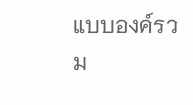แบบองค์รวม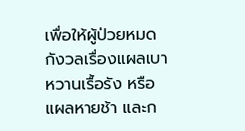เพื่อให้ผู้ป่วยหมดกังวลเรื่องแผลเบาหวานเรื้อรัง หรือแผลหายช้า และก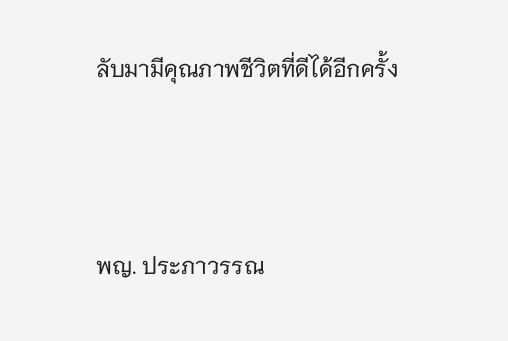ลับมามีคุณภาพชีวิตที่ดีได้อีกครั้ง



พญ. ประภาวรรณ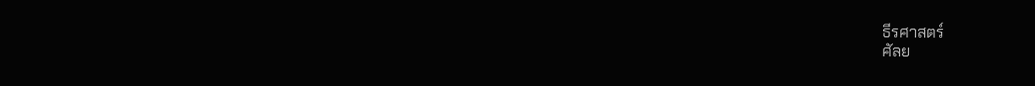ธีรศาสตร์
ศัลย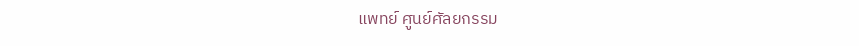แพทย์ ศูนย์ศัลยกรรม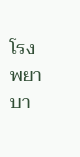โรงพยาบา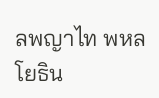ลพญาไท พหลโยธิน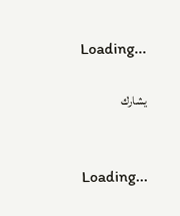Loading...

يشارك


Loading...